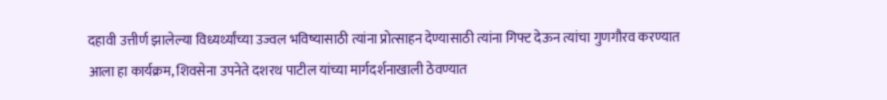दहावी उत्तीर्ण झालेल्या विध्यर्थ्यांच्या उज्वल भविष्यासाठी त्यांना प्रोत्साहन देण्यासाठी त्यांना गिफ्ट देऊन त्यांचा गुणगौरव करण्यात आला हा कार्यक्रम, शिवसेना उपनेते दशरथ पाटील यांच्या मार्गदर्शनाखाली ठेवण्यात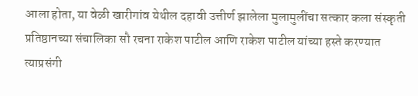आला होता, या वेळी खारीगांव येथील दहावी उत्तीर्ण झालेला मुलामुलींचा सत्कार कला संस्कृती प्रतिष्ठानच्या संचालिका सौ रचना राकेश पाटील आणि राकेश पाटील यांच्या हस्ते करण्यात त्याप्रसंगी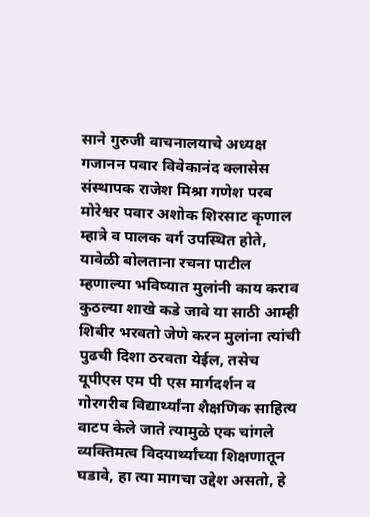साने गुरुजी वाचनालयाचे अध्यक्ष गजानन पवार विवेकानंद क्लासेस संस्थापक राजेश मिश्रा गणेश परब मोरेश्वर पवार अशोक शिरसाट कृणाल म्हात्रे व पालक वर्ग उपस्थित होते, यावेळी बोलताना रचना पाटील म्हणाल्या भविष्यात मुलांनी काय कराव कुठल्या शाखे कडे जावे या साठी आम्ही शिबीर भरवतो जेणे करन मुलांना त्यांची पुढची दिशा ठरवता येईल, तसेच यूपीएस एम पी एस मार्गदर्शन व गोरगरीब विद्यार्थ्यांना शैक्षणिक साहित्य वाटप केले जाते त्यामुळे एक चांगले व्यक्तिमत्व विदयार्थ्यांच्या शिक्षणातून घडावे, हा त्या मागचा उद्देश असतो, हे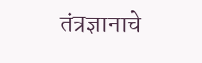तंत्रज्ञानाचे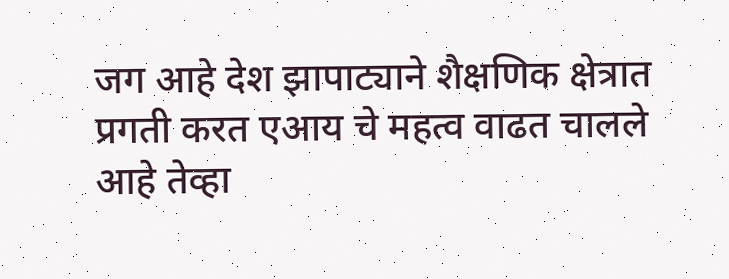जग आहे देश झापाट्याने शैक्षणिक क्षेत्रात प्रगती करत एआय चे महत्व वाढत चालले आहे तेव्हा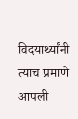विदयार्थ्यांनी त्याच प्रमाणे आपली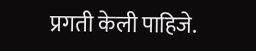प्रगती केली पाहिजे.